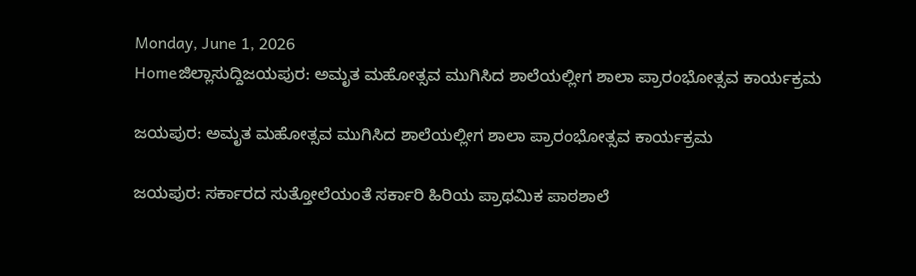Monday, June 1, 2026
Homeಜಿಲ್ಲಾಸುದ್ದಿಜಯಪುರ: ಅಮೃತ ಮಹೋತ್ಸವ ಮುಗಿಸಿದ ಶಾಲೆಯಲ್ಲೀಗ ಶಾಲಾ ಪ್ರಾರಂಭೋತ್ಸವ ಕಾರ್ಯಕ್ರಮ

ಜಯಪುರ: ಅಮೃತ ಮಹೋತ್ಸವ ಮುಗಿಸಿದ ಶಾಲೆಯಲ್ಲೀಗ ಶಾಲಾ ಪ್ರಾರಂಭೋತ್ಸವ ಕಾರ್ಯಕ್ರಮ

ಜಯಪುರ: ಸರ್ಕಾರದ ಸುತ್ತೋಲೆಯಂತೆ ಸರ್ಕಾರಿ ಹಿರಿಯ ಪ್ರಾಥಮಿಕ ಪಾಠಶಾಲೆ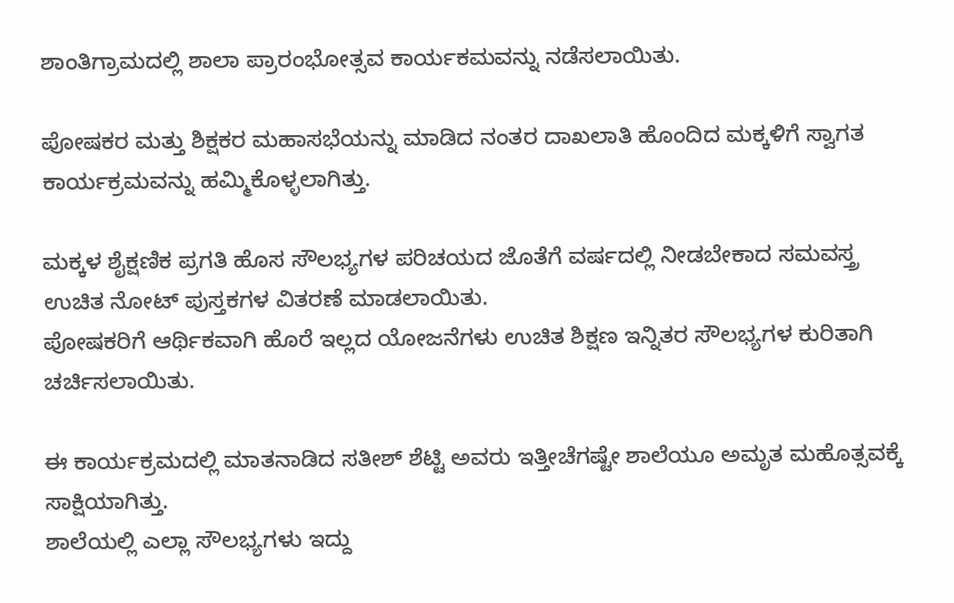ಶಾಂತಿಗ್ರಾಮದಲ್ಲಿ ಶಾಲಾ ಪ್ರಾರಂಭೋತ್ಸವ ಕಾರ್ಯಕಮವನ್ನು ನಡೆಸಲಾಯಿತು.

ಪೋಷಕರ ಮತ್ತು ಶಿಕ್ಷಕರ ಮಹಾಸಭೆಯನ್ನು ಮಾಡಿದ ನಂತರ ದಾಖಲಾತಿ ಹೊಂದಿದ ಮಕ್ಕಳಿಗೆ ಸ್ವಾಗತ ಕಾರ್ಯಕ್ರಮವನ್ನು ಹಮ್ಮಿಕೊಳ್ಳಲಾಗಿತ್ತು.

ಮಕ್ಕಳ ಶೈಕ್ಷಣಿಕ ಪ್ರಗತಿ ಹೊಸ ಸೌಲಭ್ಯಗಳ ಪರಿಚಯದ ಜೊತೆಗೆ ವರ್ಷದಲ್ಲಿ ನೀಡಬೇಕಾದ ಸಮವಸ್ತ್ರ ಉಚಿತ ನೋಟ್ ಪುಸ್ತಕಗಳ ವಿತರಣೆ ಮಾಡಲಾಯಿತು.
ಪೋಷಕರಿಗೆ ಆರ್ಥಿಕವಾಗಿ ಹೊರೆ ಇಲ್ಲದ ಯೋಜನೆಗಳು ಉಚಿತ ಶಿಕ್ಷಣ ಇನ್ನಿತರ ಸೌಲಭ್ಯಗಳ ಕುರಿತಾಗಿ ಚರ್ಚಿಸಲಾಯಿತು.

ಈ ಕಾರ್ಯಕ್ರಮದಲ್ಲಿ ಮಾತನಾಡಿದ ಸತೀಶ್ ಶೆಟ್ಟಿ ಅವರು ಇತ್ತೀಚೆಗಷ್ಟೇ ಶಾಲೆಯೂ ಅಮೃತ ಮಹೊತ್ಸವಕ್ಕೆ ಸಾಕ್ಷಿಯಾಗಿತ್ತು.
ಶಾಲೆಯಲ್ಲಿ ಎಲ್ಲಾ ಸೌಲಭ್ಯಗಳು ಇದ್ದು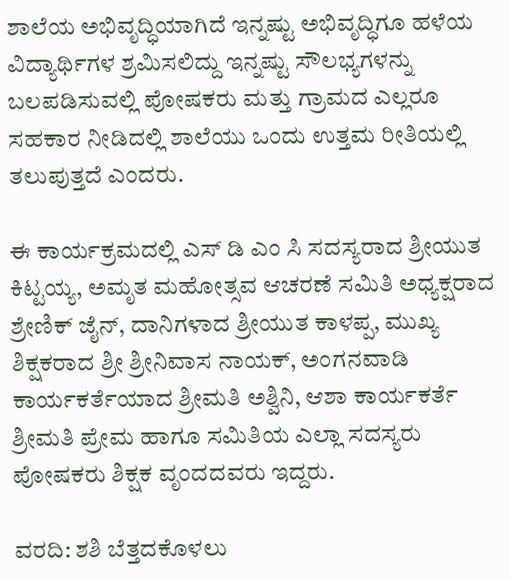ಶಾಲೆಯ ಅಭಿವೃದ್ಧಿಯಾಗಿದೆ ಇನ್ನಷ್ಟು ಅಭಿವೃದ್ಧಿಗೂ ಹಳೆಯ ವಿದ್ಯಾರ್ಥಿಗಳ ಶ್ರಮಿಸಲಿದ್ದು ಇನ್ನಷ್ಟು ಸೌಲಭ್ಯಗಳನ್ನು ಬಲಪಡಿಸುವಲ್ಲಿ ಪೋಷಕರು ಮತ್ತು ಗ್ರಾಮದ ಎಲ್ಲರೂ ಸಹಕಾರ ನೀಡಿದಲ್ಲಿ ಶಾಲೆಯು ಒಂದು ಉತ್ತಮ ರೀತಿಯಲ್ಲಿ ತಲುಪುತ್ತದೆ ಎಂದರು.

ಈ ಕಾರ್ಯಕ್ರಮದಲ್ಲಿ ಎಸ್ ಡಿ ಎಂ ಸಿ ಸದಸ್ಯರಾದ ಶ್ರೀಯುತ ಕಿಟ್ಟಯ್ಯ, ಅಮೃತ ಮಹೋತ್ಸವ ಆಚರಣೆ ಸಮಿತಿ ಅಧ್ಯಕ್ಷರಾದ ಶ್ರೇಣಿಕ್ ಜೈನ್, ದಾನಿಗಳಾದ ಶ್ರೀಯುತ ಕಾಳಪ್ಪ, ಮುಖ್ಯ ಶಿಕ್ಷಕರಾದ ಶ್ರೀ ಶ್ರೀನಿವಾಸ ನಾಯಕ್, ಅಂಗನವಾಡಿ ಕಾರ್ಯಕರ್ತೆಯಾದ ಶ್ರೀಮತಿ ಅಶ್ವಿನಿ, ಆಶಾ ಕಾರ್ಯಕರ್ತೆ ಶ್ರೀಮತಿ ಪ್ರೇಮ ಹಾಗೂ ಸಮಿತಿಯ ಎಲ್ಲಾ ಸದಸ್ಯರು ಪೋಷಕರು ಶಿಕ್ಷಕ ವೃಂದದವರು ಇದ್ದರು.

ವರದಿ: ಶಶಿ ಬೆತ್ತದಕೊಳಲು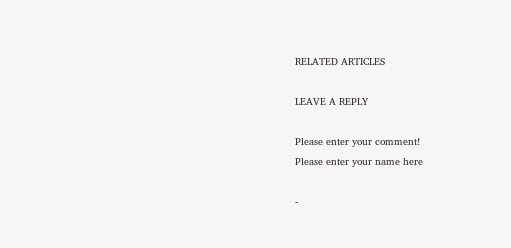RELATED ARTICLES

LEAVE A REPLY

Please enter your comment!
Please enter your name here

-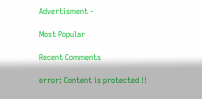Advertisment -

Most Popular

Recent Comments

error: Content is protected !!